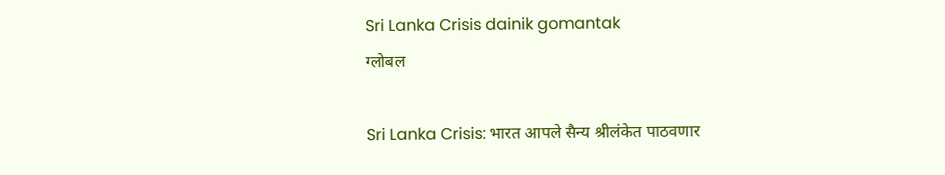Sri Lanka Crisis dainik gomantak
ग्लोबल

Sri Lanka Crisis: भारत आपले सैन्य श्रीलंकेत पाठवणार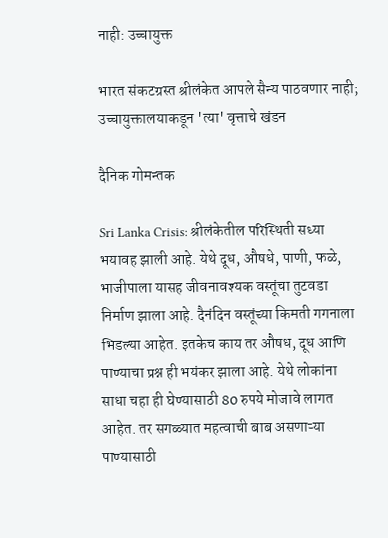नाही: उच्चायुक्त

भारत संकटग्रस्त श्रीलंकेत आपले सैन्य पाठवणार नाही; उच्चायुक्तालयाकडून 'त्या' वृत्ताचे खंडन

दैनिक गोमन्तक

Sri Lanka Crisis: श्रीलंकेतील परिस्थिती सध्या भयावह झाली आहे. येथे दूध, औषधे, पाणी, फळे, भाजीपाला यासह जीवनावश्यक वस्तूंचा तुटवडा निर्माण झाला आहे. दैनंदिन वस्तूंच्या किमती गगनाला भिडल्या आहेत. इतकेच काय तर औषध, दूध आणि पाण्याचा प्रश्न ही भयंकर झाला आहे. येथे लोकांना साधा चहा ही घेण्यासाठी 80 रुपये मोजावे लागत आहेत. तर सगळ्यात महत्वाची बाब असणाऱ्या पाण्यासाठी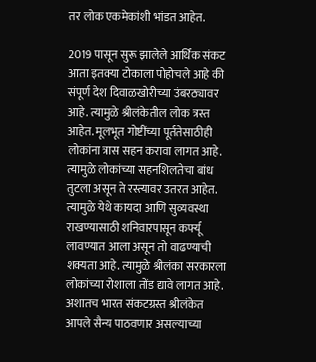तर लोक एकमेकांशी भांडत आहेत.

2019 पासून सुरू झालेले आर्थिक संकट आता इतक्या टोकाला पोहोचले आहे की संपूर्ण देश दिवाळखोरीच्या उंबरठ्यावर आहे. त्यामुळे श्रीलंकेतील लोक त्रस्त आहेत. मूलभूत गोष्टींच्या पूर्ततेसाठीही लोकांना त्रास सहन करावा लागत आहे. त्यामुळे लोकांच्या सहनशिलतेचा बांध तुटला असून ते रस्त्यावर उतरत आहेत. त्यामुळे येथे कायदा आणि सुव्यवस्था राखण्यासाठी शनिवारपासून कर्फ्यू लावण्यात आला असून तो वाढण्याची शक्यता आहे. त्यामुळे श्रीलंका सरकारला लोकांच्या रोशाला तोंड द्यावे लागत आहे. अशातच भारत संकटग्रस्त श्रीलंकेत आपले सैन्य पाठवणार असल्याच्या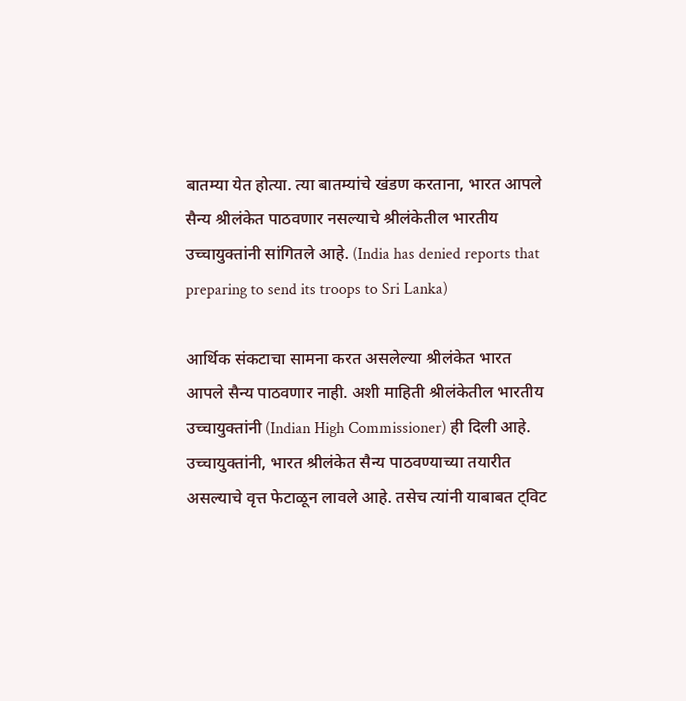बातम्या येत होत्या. त्या बातम्यांचे खंडण करताना, भारत आपले सैन्य श्रीलंकेत पाठवणार नसल्याचे श्रीलंकेतील भारतीय उच्चायुक्तांनी सांगितले आहे. (India has denied reports that preparing to send its troops to Sri Lanka)

आर्थिक संकटाचा सामना करत असलेल्या श्रीलंकेत भारत आपले सैन्य पाठवणार नाही. अशी माहिती श्रीलंकेतील भारतीय उच्चायुक्तांनी (Indian High Commissioner) ही दिली आहे. उच्चायुक्तांनी, भारत श्रीलंकेत सैन्य पाठवण्याच्या तयारीत असल्याचे वृत्त फेटाळून लावले आहे. तसेच त्यांनी याबाबत ट्विट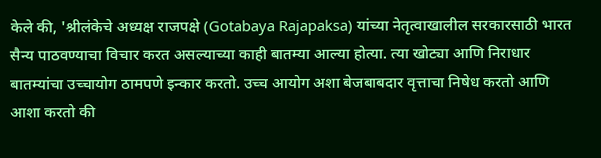केले की, 'श्रीलंकेचे अध्यक्ष राजपक्षे (Gotabaya Rajapaksa) यांच्या नेतृत्वाखालील सरकारसाठी भारत सैन्य पाठवण्याचा विचार करत असल्याच्या काही बातम्या आल्या होत्या. त्या खोट्या आणि निराधार बातम्यांचा उच्चायोग ठामपणे इन्कार करतो. उच्च आयोग अशा बेजबाबदार वृत्ताचा निषेध करतो आणि आशा करतो की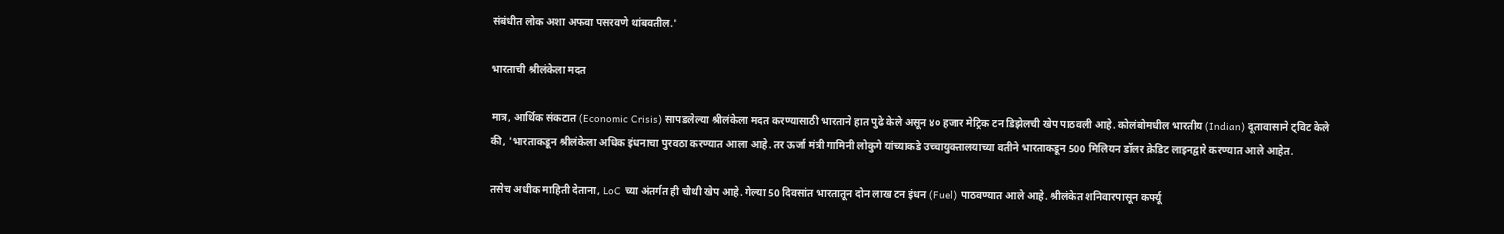संबंधीत लोक अशा अफवा पसरवणे थांबवतील.'

भारताची श्रीलंकेला मदत

मात्र, आर्थिक संकटात (Economic Crisis) सापडलेल्या श्रीलंकेला मदत करण्यासाठी भारताने हात पुढे केले असून ४० हजार मेट्रिक टन डिझेलची खेप पाठवली आहे. कोलंबोमधील भारतीय (Indian) दूतावासाने ट्विट केले की, 'भारताकडून श्रीलंकेला अधिक इंधनाचा पुरवठा करण्यात आला आहे. तर ऊर्जा मंत्री गामिनी लोकुगे यांच्याकडे उच्चायुक्तालयाच्या वतीने भारताकडून 500 मिलियन डॉलर क्रेडिट लाइनद्वारे करण्यात आले आहेत.

तसेच अधीक माहिती देताना, LoC च्या अंतर्गत ही चौथी खेप आहे. गेल्या 50 दिवसांत भारतातून दोन लाख टन इंधन (Fuel) पाठवण्यात आले आहे. श्रीलंकेत शनिवारपासून कर्फ्यू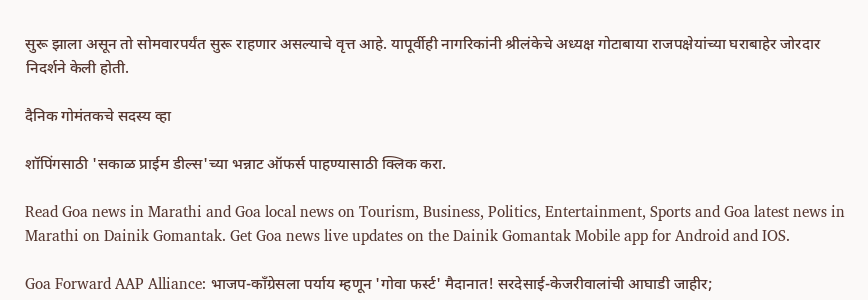सुरू झाला असून तो सोमवारपर्यंत सुरू राहणार असल्याचे वृत्त आहे. यापूर्वीही नागरिकांनी श्रीलंकेचे अध्यक्ष गोटाबाया राजपक्षेयांच्या घराबाहेर जोरदार निदर्शने केली होती.

दैनिक गोमंतकचे सदस्य व्हा

शॉपिंगसाठी 'सकाळ प्राईम डील्स'च्या भन्नाट ऑफर्स पाहण्यासाठी क्लिक करा.

Read Goa news in Marathi and Goa local news on Tourism, Business, Politics, Entertainment, Sports and Goa latest news in Marathi on Dainik Gomantak. Get Goa news live updates on the Dainik Gomantak Mobile app for Android and IOS.

Goa Forward AAP Alliance: भाजप-काँग्रेसला पर्याय म्हणून 'गोवा फर्स्ट' मैदानात! सरदेसाई-केजरीवालांची आघाडी जाहीर;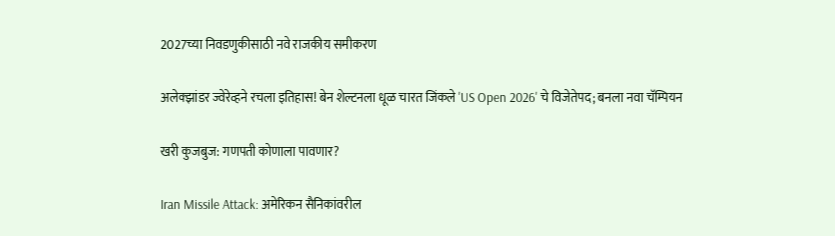2027च्या निवडणुकीसाठी नवे राजकीय समीकरण

अलेक्झांडर ज्वेरेव्हने रचला इतिहास! बेन शेल्टनला धूळ चारत जिंकले 'US Open 2026' चे विजेतेपद; बनला नवा चॅम्पियन

खरी कुजबुज: गणपती कोणाला पावणार?

Iran Missile Attack: अमेरिकन सैनिकांवरील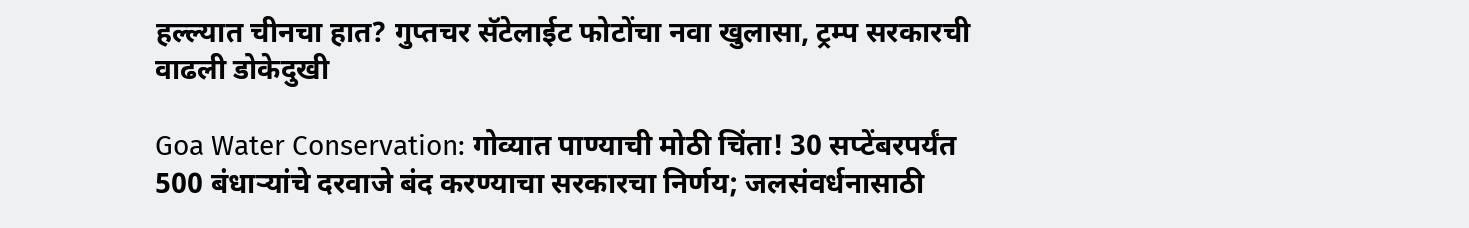हल्ल्यात चीनचा हात? गुप्तचर सॅटेलाईट फोटोंचा नवा खुलासा, ट्रम्प सरकारची वाढली डोकेदुखी

Goa Water Conservation: गोव्यात पाण्याची मोठी चिंता! 30 सप्टेंबरपर्यंत 500 बंधाऱ्यांचे दरवाजे बंद करण्याचा सरकारचा निर्णय; जलसंवर्धनासाठी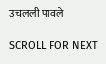उचलली पावले

SCROLL FOR NEXT